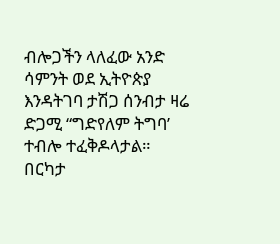ብሎጋችን ላለፈው አንድ ሳምንት ወደ ኢትዮጵያ እንዳትገባ ታሽጋ ሰንብታ ዛሬ ድጋሚ “ግድየለም ትግባ’ ተብሎ ተፈቅዶላታል። በርካታ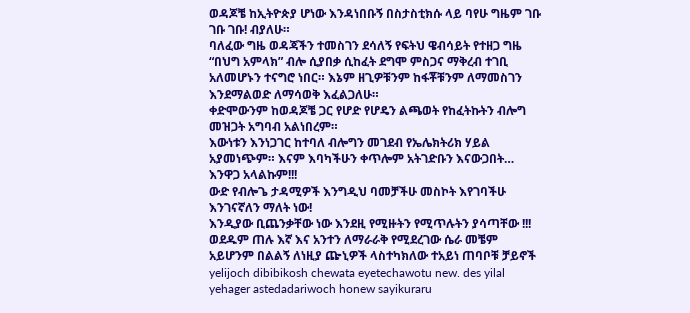ወዳጆቼ ከኢትዮጵያ ሆነው እንዳነበቡኝ በስታስቲክሱ ላይ ባየሁ ግዜም ገቡ ገቡ ገቡ! ብያለሁ።
ባለፈው ግዜ ወዳጃችን ተመስገን ደሳለኝ የፍትህ ዌብሳይት የተዘጋ ግዜ “በህግ አምላክ” ብሎ ሲያበቃ ሲከፈት ደግሞ ምስጋና ማቅረብ ተገቢ አለመሆኑን ተናግሮ ነበር። እኔም ዘጊዎቹንም ከፋቾቹንም ለማመስገን እንደማልወድ ለማሳወቅ እፈልጋለሁ።
ቀድሞውንም ከወዳጆቼ ጋር የሆድ የሆዴን ልጫወት የከፈትኩትን ብሎግ መዝጋት አግባብ አልነበረም።
እውነቱን እንነጋገር ከተባለ ብሎግን መገደብ የኤሌክትሪክ ሃይል አያመነጭም። እናም እባካችሁን ቀጥሎም አትገድቡን እናውጋበት… እንዋጋ አላልኩም!!!
ውድ የብሎጌ ታዳሚዎች እንግዲህ ባመቻችሁ መስኮት እየገባችሁ እንገናኛለን ማለት ነው!
እንዲያው ቢጨንቃቸው ነው እንደዚ የሚዙትን የሚጥሉትን ያሳጣቸው !!!
ወደዱም ጠሉ እኛ እና አንተን ለማራራቅ የሚደረገው ሴራ መቼም አይሆንም በልልኝ ለነዚያ ጬኒዎች ላስተካክለው ተአይነ ጠባቦቹ ቻይኖች
yelijoch dibibikosh chewata eyetechawotu new. des yilal yehager astedadariwoch honew sayikuraru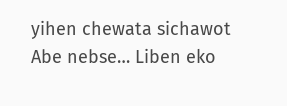yihen chewata sichawot
Abe nebse… Liben eko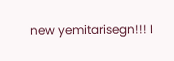new yemitarisegn!!! I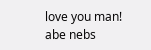love you man!
abe nebs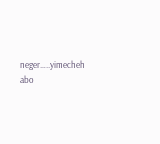neger…..yimecheh abo